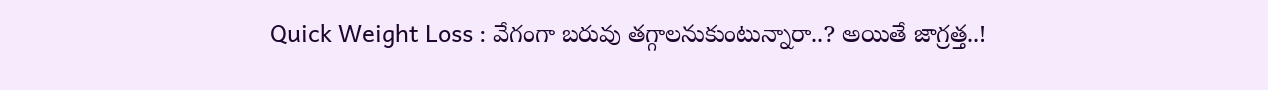Quick Weight Loss : వేగంగా బరువు తగ్గాలనుకుంటున్నారా..? అయితే జాగ్రత్త..!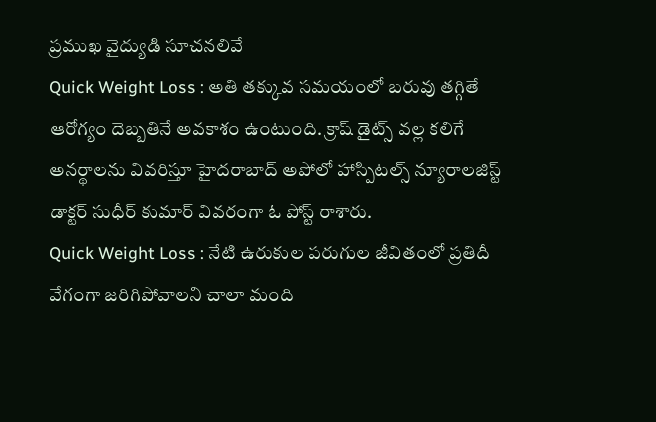ప్రముఖ వైద్యుడి సూచనలివే
Quick Weight Loss : అతి తక్కువ సమయంలో బరువు తగ్గితే ఆరోగ్యం దెబ్బతినే అవకాశం ఉంటుంది. క్రాష్ డైట్స్ వల్ల కలిగే అనర్థాలను వివరిస్తూ హైదరాబాద్ అపోలో హాస్పిటల్స్ న్యూరాలజిస్ట్ డాక్టర్ సుధీర్ కుమార్ వివరంగా ఓ పోస్ట్ రాశారు.
Quick Weight Loss : నేటి ఉరుకుల పరుగుల జీవితంలో ప్రతిదీ వేగంగా జరిగిపోవాలని చాలా మంది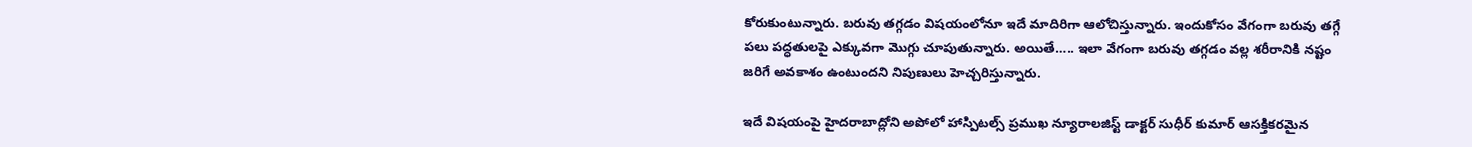కోరుకుంటున్నారు. బరువు తగ్గడం విషయంలోనూ ఇదే మాదిరిగా ఆలోచిస్తున్నారు. ఇందుకోసం వేగంగా బరువు తగ్గే పలు పద్ధతులపై ఎక్కువగా మొగ్గు చూపుతున్నారు. అయితే….. ఇలా వేగంగా బరువు తగ్గడం వల్ల శరీరానికి నష్టం జరిగే అవకాశం ఉంటుందని నిపుణులు హెచ్చరిస్తున్నారు.

ఇదే విషయంపై హైదరాబాద్లోని అపోలో హాస్పిటల్స్ ప్రముఖ న్యూరాలజిస్ట్ డాక్టర్ సుధీర్ కుమార్ ఆసక్తికరమైన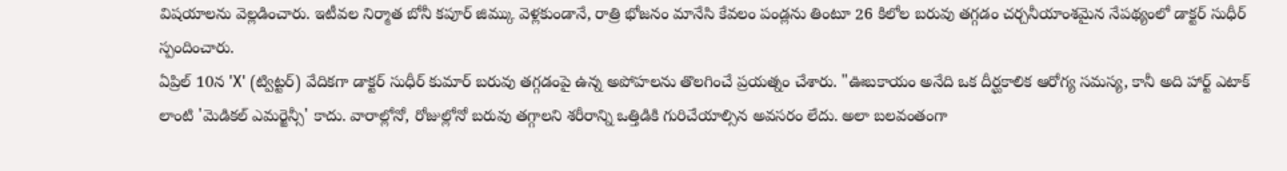విషయాలను వెల్లడించారు. ఇటీవల నిర్మాత బోనీ కపూర్ జిమ్కు వెళ్లకుండానే, రాత్రి భోజనం మానేసి కేవలం పండ్లను తింటూ 26 కిలోల బరువు తగ్గడం చర్చనీయాంశమైన నేపథ్యంలో డాక్టర్ సుధీర్ స్పందించారు.
ఏప్రిల్ 10న 'X' (ట్విట్టర్) వేదికగా డాక్టర్ సుధీర్ కుమార్ బరువు తగ్గడంపై ఉన్న అపోహలను తొలగించే ప్రయత్నం చేశారు. "ఊబకాయం అనేది ఒక దీర్ఘకాలిక ఆరోగ్య సమస్య, కానీ అది హార్ట్ ఎటాక్ లాంటి 'మెడికల్ ఎమర్జెన్సీ' కాదు. వారాల్లోనో, రోజుల్లోనో బరువు తగ్గాలని శరీరాన్ని ఒత్తిడికి గురిచేయాల్సిన అవసరం లేదు. అలా బలవంతంగా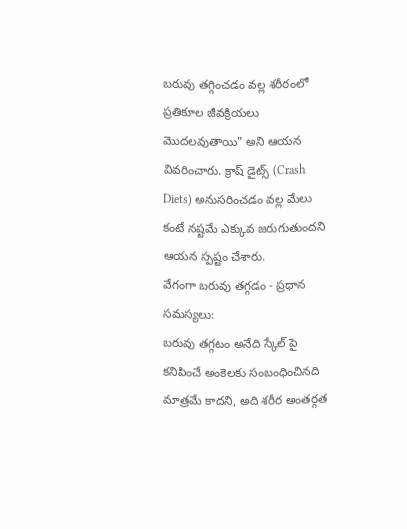బరువు తగ్గించడం వల్ల శరీరంలో ప్రతికూల జీవక్రియలు మొదలవుతాయి" అని ఆయన వివరించారు. క్రాష్ డైట్స్ (Crash Diets) అనుసరించడం వల్ల మేలు కంటే నష్టమే ఎక్కువ జరుగుతుందని ఆయన స్పష్టం చేశారు.
వేగంగా బరువు తగ్గడం - ప్రధాన సమస్యలు:
బరువు తగ్గటం అనేది స్కేల్ పై కనిపించే అంకెలకు సంబంధించినది మాత్రమే కాదని, అది శరీర అంతర్గత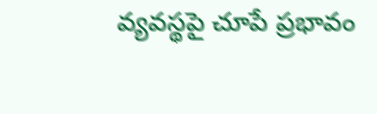వ్యవస్థపై చూపే ప్రభావం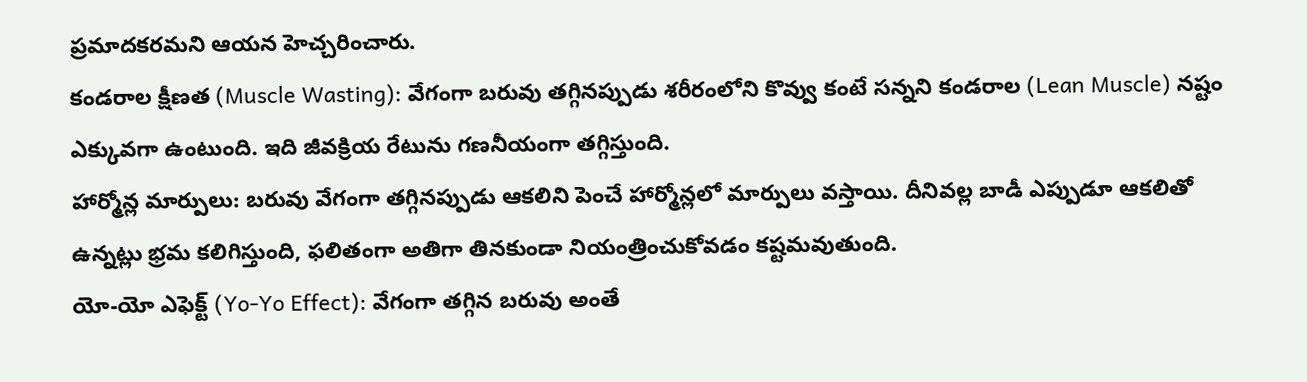ప్రమాదకరమని ఆయన హెచ్చరించారు.
కండరాల క్షీణత (Muscle Wasting): వేగంగా బరువు తగ్గినప్పుడు శరీరంలోని కొవ్వు కంటే సన్నని కండరాల (Lean Muscle) నష్టం ఎక్కువగా ఉంటుంది. ఇది జీవక్రియ రేటును గణనీయంగా తగ్గిస్తుంది.
హార్మోన్ల మార్పులు: బరువు వేగంగా తగ్గినప్పుడు ఆకలిని పెంచే హార్మోన్లలో మార్పులు వస్తాయి. దీనివల్ల బాడీ ఎప్పుడూ ఆకలితో ఉన్నట్లు భ్రమ కలిగిస్తుంది, ఫలితంగా అతిగా తినకుండా నియంత్రించుకోవడం కష్టమవుతుంది.
యో-యో ఎఫెక్ట్ (Yo-Yo Effect): వేగంగా తగ్గిన బరువు అంతే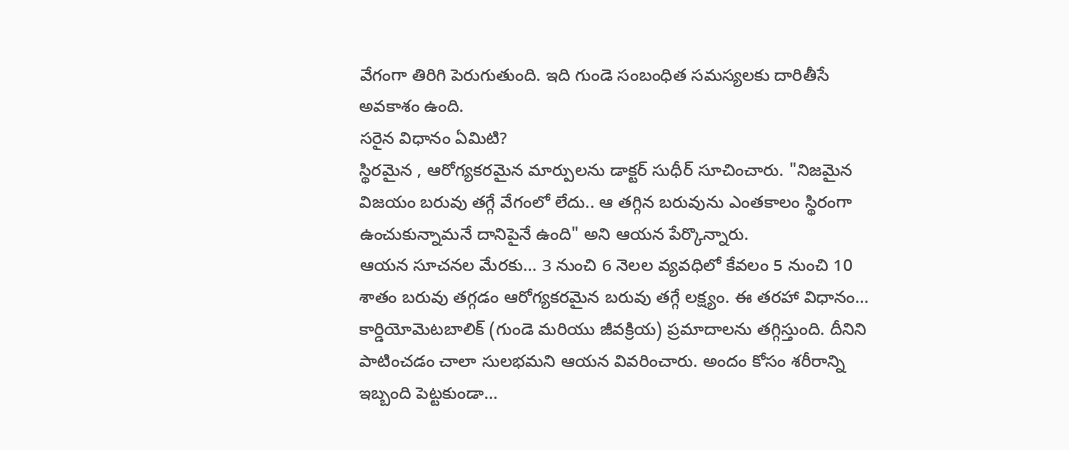వేగంగా తిరిగి పెరుగుతుంది. ఇది గుండె సంబంధిత సమస్యలకు దారితీసే అవకాశం ఉంది.
సరైన విధానం ఏమిటి?
స్థిరమైన , ఆరోగ్యకరమైన మార్పులను డాక్టర్ సుధీర్ సూచించారు. "నిజమైన విజయం బరువు తగ్గే వేగంలో లేదు.. ఆ తగ్గిన బరువును ఎంతకాలం స్థిరంగా ఉంచుకున్నామనే దానిపైనే ఉంది" అని ఆయన పేర్కొన్నారు.
ఆయన సూచనల మేరకు… 3 నుంచి 6 నెలల వ్యవధిలో కేవలం 5 నుంచి 10 శాతం బరువు తగ్గడం ఆరోగ్యకరమైన బరువు తగ్గే లక్ష్యం. ఈ తరహా విధానం… కార్డియోమెటబాలిక్ (గుండె మరియు జీవక్రియ) ప్రమాదాలను తగ్గిస్తుంది. దీనిని పాటించడం చాలా సులభమని ఆయన వివరించారు. అందం కోసం శరీరాన్ని ఇబ్బంది పెట్టకుండా…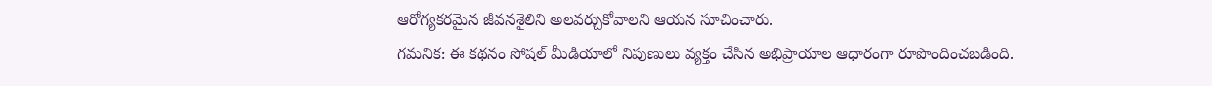ఆరోగ్యకరమైన జీవనశైలిని అలవర్చుకోవాలని ఆయన సూచించారు.
గమనిక: ఈ కథనం సోషల్ మీడియాలో నిపుణులు వ్యక్తం చేసిన అభిప్రాయాల ఆధారంగా రూపొందించబడింది.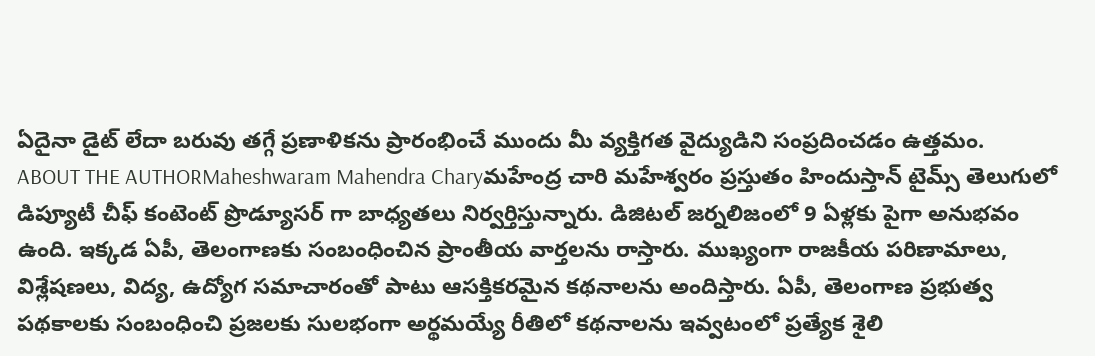ఏదైనా డైట్ లేదా బరువు తగ్గే ప్రణాళికను ప్రారంభించే ముందు మీ వ్యక్తిగత వైద్యుడిని సంప్రదించడం ఉత్తమం.
ABOUT THE AUTHORMaheshwaram Mahendra Charyమహేంద్ర చారి మహేశ్వరం ప్రస్తుతం హిందుస్తాన్ టైమ్స్ తెలుగులో డిప్యూటీ చీఫ్ కంటెంట్ ప్రొడ్యూసర్ గా బాధ్యతలు నిర్వర్తిస్తున్నారు. డిజిటల్ జర్నలిజంలో 9 ఏళ్లకు పైగా అనుభవం ఉంది. ఇక్కడ ఏపీ, తెలంగాణకు సంబంధించిన ప్రాంతీయ వార్తలను రాస్తారు. ముఖ్యంగా రాజకీయ పరిణామాలు, విశ్లేషణలు, విద్య, ఉద్యోగ సమాచారంతో పాటు ఆసక్తికరమైన కథనాలను అందిస్తారు. ఏపీ, తెలంగాణ ప్రభుత్వ పథకాలకు సంబంధించి ప్రజలకు సులభంగా అర్థమయ్యే రీతిలో కథనాలను ఇవ్వటంలో ప్రత్యేక శైలి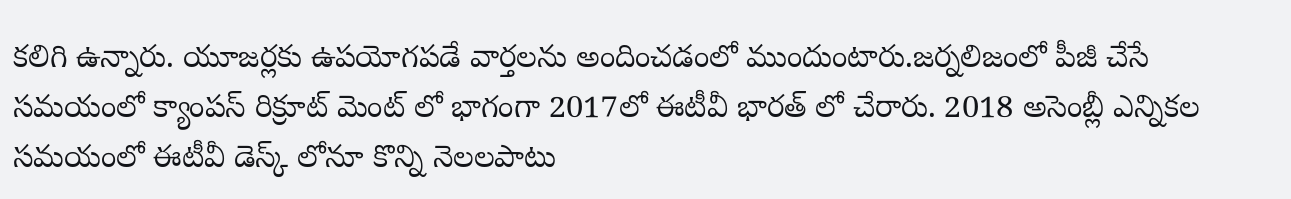కలిగి ఉన్నారు. యూజర్లకు ఉపయోగపడే వార్తలను అందించడంలో ముందుంటారు.జర్నలిజంలో పీజీ చేసే సమయంలో క్యాంపస్ రిక్రూట్ మెంట్ లో భాగంగా 2017లో ఈటీవీ భారత్ లో చేరారు. 2018 అసెంబ్లీ ఎన్నికల సమయంలో ఈటీవీ డెస్క్ లోనూ కొన్ని నెలలపాటు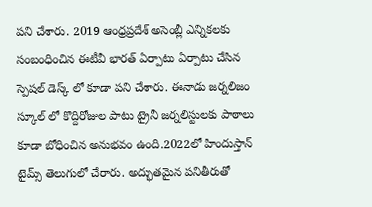పని చేశారు. 2019 ఆంధ్రప్రదేశ్ అసెంబ్లీ ఎన్నికలకు సంబంధించిన ఈటీవీ భారత్ ఏర్పాటు ఏర్పాటు చేసిన స్పెషల్ డెస్క్ లో కూడా పని చేశారు. ఈనాడు జర్నలిజం స్కూల్ లో కొద్దిరోజుల పాటు ట్రైనీ జర్నలిస్టులకు పాఠాలు కూడా బోధించిన అనుభవం ఉంది.2022లో హిందుస్తాన్ టైమ్స్ తెలుగులో చేరారు. అద్భుతమైన పనితీరుతో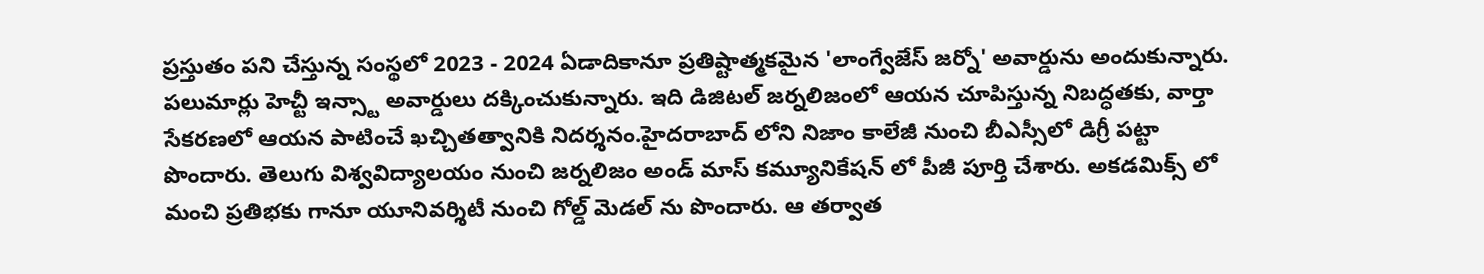ప్రస్తుతం పని చేస్తున్న సంస్థలో 2023 - 2024 ఏడాదికానూ ప్రతిష్టాత్మకమైన 'లాంగ్వేజేస్ జర్నో' అవార్డును అందుకున్నారు. పలుమార్లు హెచ్టీ ఇన్స్టా అవార్డులు దక్కించుకున్నారు. ఇది డిజిటల్ జర్నలిజంలో ఆయన చూపిస్తున్న నిబద్ధతకు, వార్తా సేకరణలో ఆయన పాటించే ఖచ్చితత్వానికి నిదర్శనం.హైదరాబాద్ లోని నిజాం కాలేజీ నుంచి బీఎస్సీలో డిగ్రీ పట్టా పొందారు. తెలుగు విశ్వవిద్యాలయం నుంచి జర్నలిజం అండ్ మాస్ కమ్యూనికేషన్ లో పీజీ పూర్తి చేశారు. అకడమిక్స్ లో మంచి ప్రతిభకు గానూ యూనివర్శిటీ నుంచి గోల్డ్ మెడల్ ను పొందారు. ఆ తర్వాత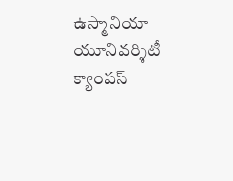ఉస్మానియా యూనివర్శిటీ క్యాంపస్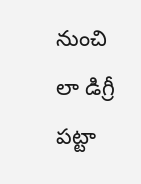నుంచి లా డిగ్రీ పట్టా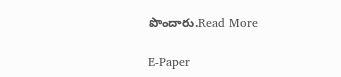పొందారు.Read More

E-Paper